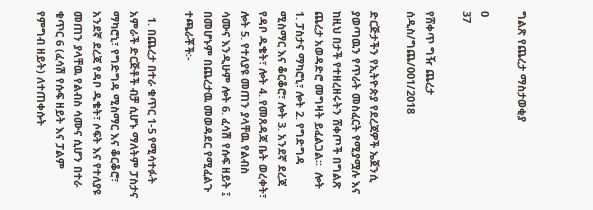ግልጽ የጨረታ ማስታወቂያ

0
37

የሸቀጥ ግዥ ጨረታ ሰዲስ/ግጨ/001/2018

ድርጅታችን የኢትዮጵያ የደረጃዎች ኤጀንሲ ያወጣዉን የጥራት መስፈርት የሚያሟሉ እና ከዚህ በታች የተዘረዘሩትን ሸቀጦች በግልጽ ጨረታ አወዳድሮ መግዛት ይፈልጋል፡፡  ሎት 1. ፓስታና ማካሮኒ፣ ሎት 2. የግድግዳ ሚስማር እና ቆርቆሮ፣ ሎት 3. አንደኛ ደረጃ የዳቦ ዱቄት፣ ሎት 4. የመጸዳጃ ቤት ወረቀት፣ ሎት 5. የተለያዩ መጠን ያላቸዉ የልብስ ሳሙና እንዲሁም ሎት 6. ፈሳሽ የሱፍ ዘይት ፤ በመሆኑም በጨረታዉ መወዳደር የሚፈልጉ ተጫራቾች፡-

  1. በጨረታ በተራ ቁጥር 1-5 የሚሳተፉት አምራች ድርጅቶች ብቻ ሲሆኑ ማለትም ፓስታና ማካሮኒ፣ የግድግዳ ሚስማር እና ቆርቆሮ፣ አንደኛ ደረጃ የዳቦ ዱቄት፣ ሶፍት እና የተለያዩ መጠን ያላቸዉ የልብስ ሳሙና ሲሆን በተራ ቁጥር 6 (ፈሳሽ የሱፍ ዘይት እና ፓልም የምግብ ዘይት) ለተጠቀሱት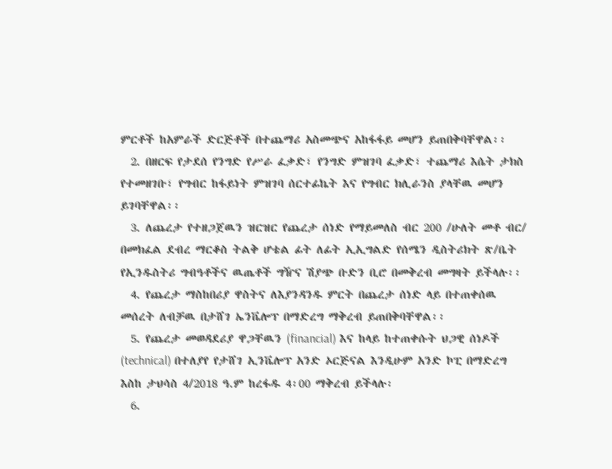ምርቶች ከአምራች ድርጅቶች በተጨማሪ አስመጭና አከፋፋይ መሆን ይጠበቅባቸዋል፡፡
  2. በዘርፍ የታደሰ የንግድ የሥራ ፈቃድ፣ የንግድ ምዝገባ ፈቃድ፣ ተጨማሪ እሴት ታክስ የተመዘገቡ፣ የግብር ከፋይነት ምዝገባ ሰርተፊኬት እና የግብር ክሊራንስ ያላቸዉ መሆን ይገባቸዋል፡፡
  3. ለጨረታ የተዘጋጀዉን ዝርዝር የጨረታ ሰነድ የማይመለስ ብር 200 /ሁለት መቶ ብር/ በመክፈል ደብረ ማርቆስ ትልቅ ሆቴል ፊት ለፊት ኢኢግልድ የሰሜን ዲስትሪክት ጽ/ቤት የኢንዱስትሪ ግብዓቶችና ዉጤቶች ግዥና ሽያጭ ቡድን ቢሮ በመቅረብ መግዛት ይችላሉ፡፡
  4. የጨረታ ማስከበሪያ ዋስትና ለእያንዳንዱ ምርት በጨረታ ሰነድ ላይ በተጠቀሰዉ መሰረት ለብቻዉ በታሸገ ኤንቬሎፕ በማድረግ ማቅረብ ይጠበቅባቸዋል፡፡
  5. የጨረታ መወዳደሪያ ዋጋቸዉን (financial) እና ከላይ ከተጠቀሱት ህጋዊ ሰነዶች (technical) በተለያየ የታሸገ ኢንቬሎፕ አንድ ኦርጅናል እንዲሁም አንድ ኮፒ በማድረግ እስከ ታህሳስ 4/2018 ዓ.ም ከረፋዱ 4፡00 ማቅረብ ይችላሉ፡
  6.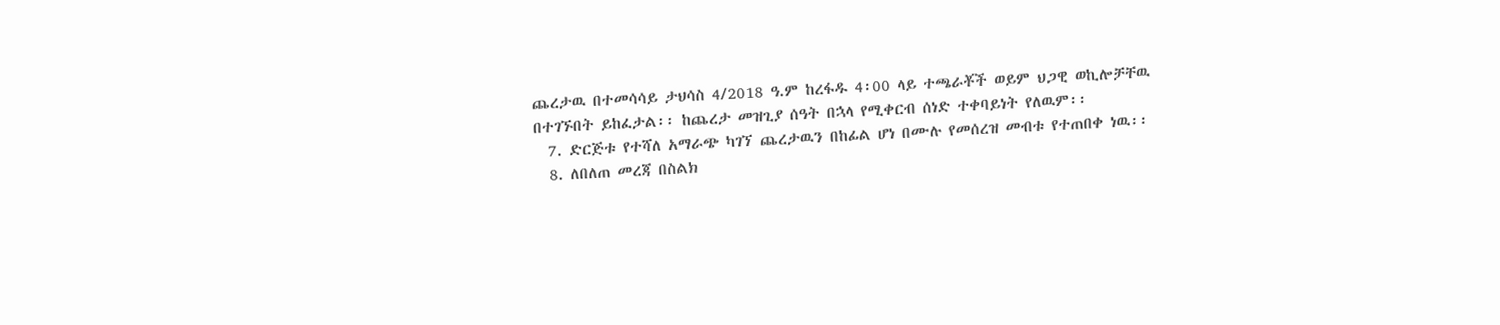ጨረታዉ በተመሳሳይ ታህሳስ 4/2018 ዓ.ም ከረፋዱ 4፡00 ላይ ተጫራቾች ወይም ህጋዊ ወኪሎቻቸዉ በተገኙበት ይከፈታል፡፡ ከጨረታ መዝጊያ ሰዓት በኋላ የሚቀርብ ሰነድ ተቀባይነት የለዉም፡፡
  7. ድርጅቱ የተሻለ አማራጭ ካገኘ ጨረታዉን በከፊል ሆነ በሙሉ የመሰረዝ መብቱ የተጠበቀ ነዉ፡፡
  8. ለበለጠ መረጃ በስልክ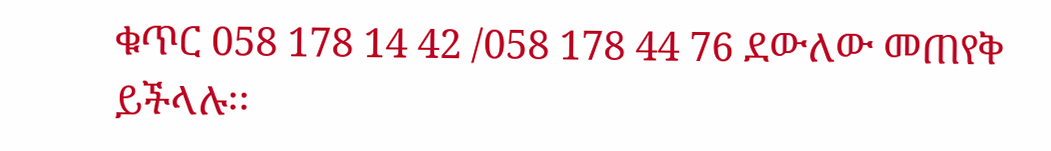ቁጥር 058 178 14 42 /058 178 44 76 ደውለው መጠየቅ ይችላሉ፡፡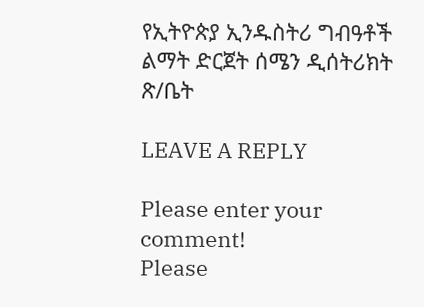የኢትዮጵያ ኢንዱስትሪ ግብዓቶች ልማት ድርጀት ሰሜን ዲሰትሪክት ጽ/ቤት

LEAVE A REPLY

Please enter your comment!
Please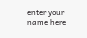enter your name here